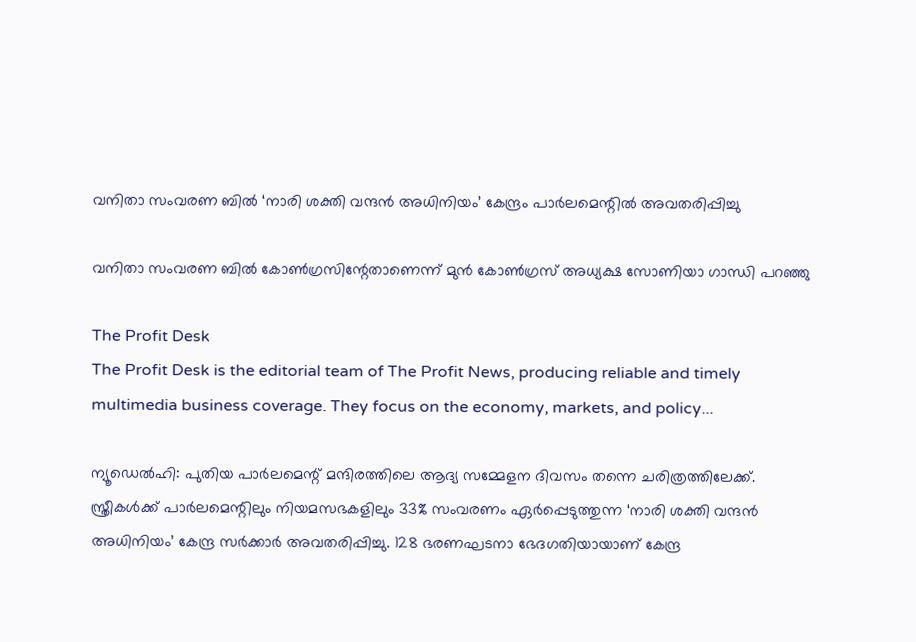വനിതാ സംവരണ ബില്‍ ‘നാരി ശക്തി വന്ദന്‍ അധിനിയം’ കേന്ദ്രം പാര്‍ലമെന്റില്‍ അവതരിപ്പിച്ചു

വനിതാ സംവരണ ബില്‍ കോണ്‍ഗ്രസിന്റേതാണെന്ന് മുന്‍ കോണ്‍ഗ്രസ് അധ്യക്ഷ സോണിയാ ഗാന്ധി പറഞ്ഞു

The Profit Desk
The Profit Desk is the editorial team of The Profit News, producing reliable and timely multimedia business coverage. They focus on the economy, markets, and policy...

ന്യൂഡെല്‍ഹി: പുതിയ പാര്‍ലമെന്റ് മന്ദിരത്തിലെ ആദ്യ സമ്മേളന ദിവസം തന്നെ ചരിത്രത്തിലേക്ക്. സ്ത്രീകള്‍ക്ക് പാര്‍ലമെന്റിലും നിയമസഭകളിലും 33% സംവരണം ഏര്‍പ്പെടുത്തുന്ന ‘നാരി ശക്തി വന്ദന്‍ അധിനിയം’ കേന്ദ്ര സര്‍ക്കാര്‍ അവതരിപ്പിച്ചു. 128 ഭരണഘടനാ ഭേദഗതിയായാണ് കേന്ദ്ര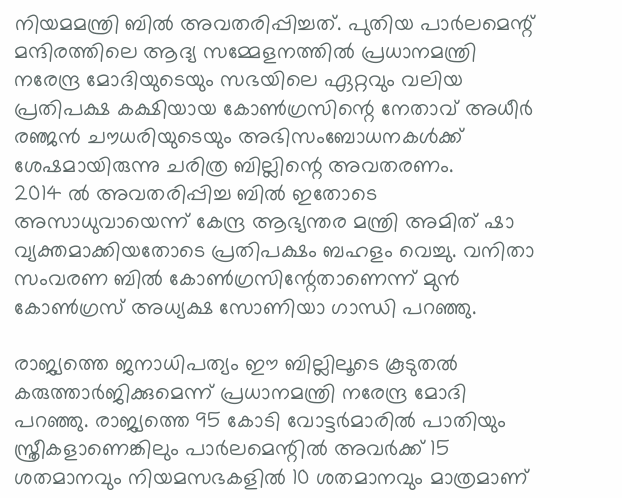നിയമമന്ത്രി ബില്‍ അവതരിപ്പിച്ചത്. പുതിയ പാര്‍ലമെന്റ് മന്ദിരത്തിലെ ആദ്യ സമ്മേളനത്തില്‍ പ്രധാനമന്ത്രി നരേന്ദ്ര മോദിയുടെയും സഭയിലെ ഏറ്റവും വലിയ പ്രതിപക്ഷ കക്ഷിയായ കോണ്‍ഗ്രസിന്റെ നേതാവ് അധീര്‍ രഞ്ജന്‍ ചൗധരിയുടെയും അഭിസംബോധനകള്‍ക്ക് ശേഷമായിരുന്നു ചരിത്ര ബില്ലിന്റെ അവതരണം.
2014 ല്‍ അവതരിപ്പിച്ച ബില്‍ ഇതോടെ അസാധുവായെന്ന് കേന്ദ്ര ആഭ്യന്തര മന്ത്രി അമിത് ഷാ വ്യക്തമാക്കിയതോടെ പ്രതിപക്ഷം ബഹളം വെച്ചു. വനിതാ സംവരണ ബില്‍ കോണ്‍ഗ്രസിന്റേതാണെന്ന് മുന്‍ കോണ്‍ഗ്രസ് അധ്യക്ഷ സോണിയാ ഗാന്ധി പറഞ്ഞു.

രാജ്യത്തെ ജനാധിപത്യം ഈ ബില്ലിലൂടെ കൂടുതല്‍ കരുത്താര്‍ജിക്കുമെന്ന് പ്രധാനമന്ത്രി നരേന്ദ്ര മോദി പറഞ്ഞു. രാജ്യത്തെ 95 കോടി വോട്ടര്‍മാരില്‍ പാതിയും സ്ത്രീകളാണെങ്കിലും പാര്‍ലമെന്റില്‍ അവര്‍ക്ക് 15 ശതമാനവും നിയമസഭകളില്‍ 10 ശതമാനവും മാത്രമാണ്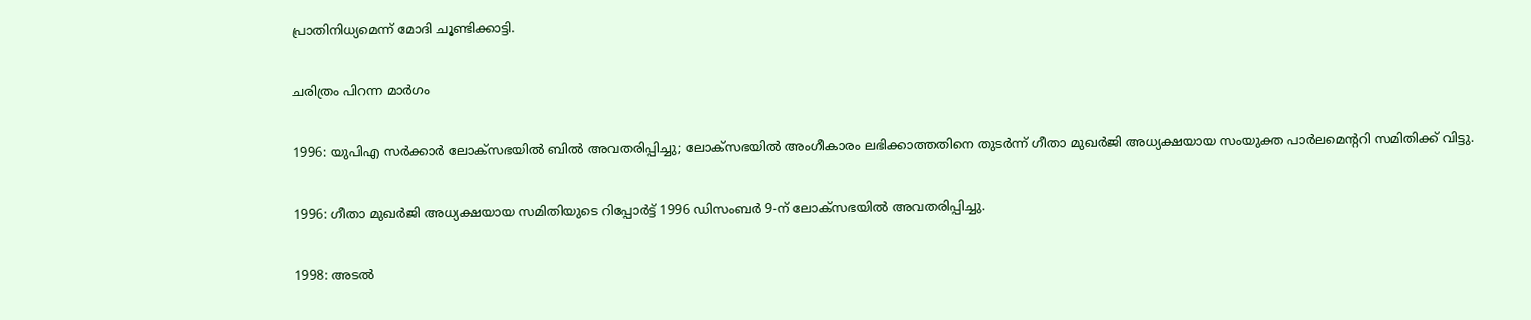പ്രാതിനിധ്യമെന്ന് മോദി ചൂണ്ടിക്കാട്ടി.

ചരിത്രം പിറന്ന മാര്‍ഗം

1996: യുപിഎ സര്‍ക്കാര്‍ ലോക്സഭയില്‍ ബില്‍ അവതരിപ്പിച്ചു; ലോക്‌സഭയില്‍ അംഗീകാരം ലഭിക്കാത്തതിനെ തുടര്‍ന്ന് ഗീതാ മുഖര്‍ജി അധ്യക്ഷയായ സംയുക്ത പാര്‍ലമെന്ററി സമിതിക്ക് വിട്ടു.

1996: ഗീതാ മുഖര്‍ജി അധ്യക്ഷയായ സമിതിയുടെ റിപ്പോര്‍ട്ട് 1996 ഡിസംബര്‍ 9-ന് ലോക്സഭയില്‍ അവതരിപ്പിച്ചു.

1998: അടല്‍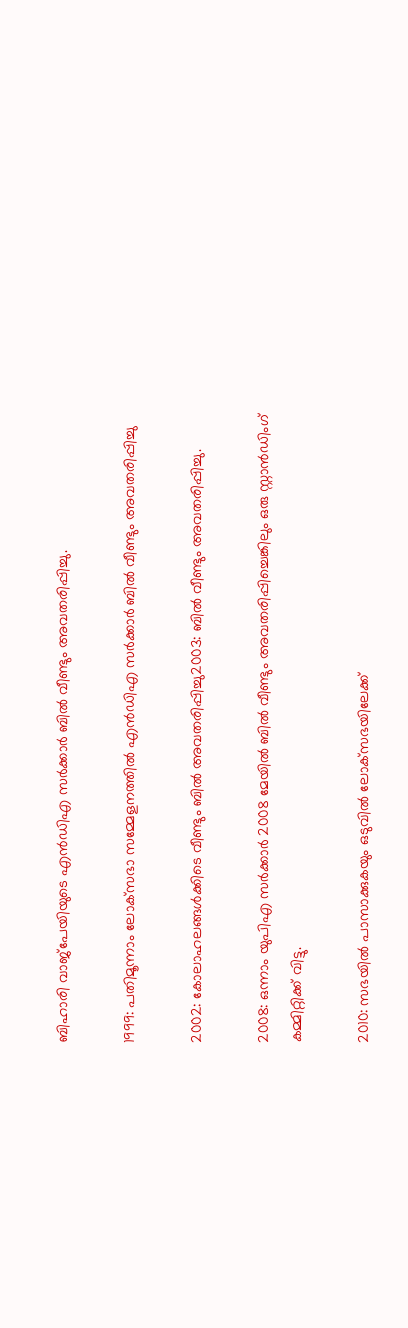ബിഹാരി വാജ്‌പേയിയുടെ എന്‍ഡിഎ സര്‍ക്കാര്‍ ബില്‍ വീണ്ടും അവതരിപ്പിച്ചു.

1999: പതിമൂന്നാം ലോക്‌സഭാ സമ്മേളനത്തില്‍ എന്‍ഡിഎ സര്‍ക്കാര്‍ ബില്‍ വീണ്ടും അവതരിപ്പിച്ചു

2002: കോലാഹലങ്ങള്‍ക്കിടെ വീണ്ടും ബില്‍ അവതരിപ്പിച്ചു2003: ബില്‍ വീണ്ടും അവതരിപ്പിച്ചു.

2008: ഒന്നാം യുപിഎ സര്‍ക്കാര്‍ 2008 മേയില്‍ ബില്‍ വീണ്ടും അവതരിപ്പിച്ചെങ്കിലും ഒരു സ്റ്റാന്‍ഡിംഗ് കമ്മിറ്റിക്ക് വിട്ടു.

2010: സഭയില്‍ പാസാക്കുകയും ഒടുവില്‍ ലോക്‌സഭയിലേക്ക്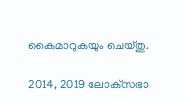കൈമാറുകയും ചെയ്തു.

2014, 2019 ലോക്‌സഭാ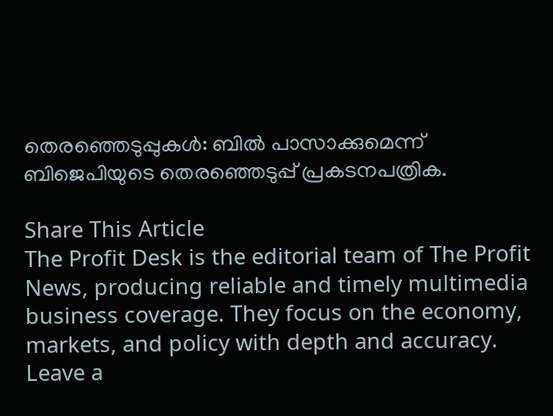തെരഞ്ഞെടുപ്പുകള്‍: ബില്‍ പാസാക്കുമെന്ന് ബിജെപിയുടെ തെരഞ്ഞെടുപ്പ് പ്രകടനപത്രിക.

Share This Article
The Profit Desk is the editorial team of The Profit News, producing reliable and timely multimedia business coverage. They focus on the economy, markets, and policy with depth and accuracy.
Leave a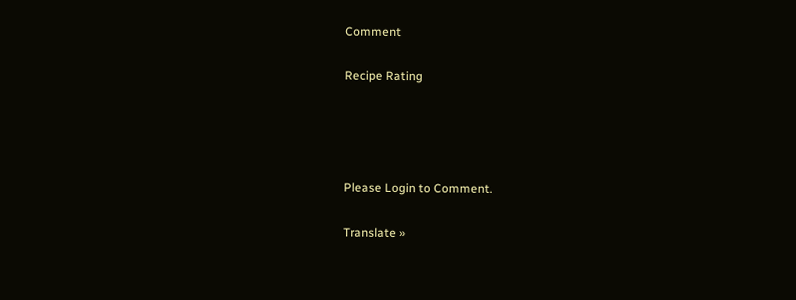Comment

Recipe Rating




Please Login to Comment.

Translate »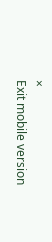×
Exit mobile version